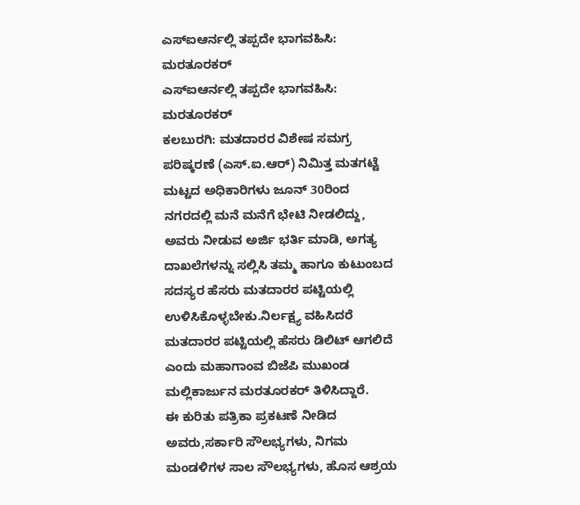ಎಸ್ಐಆರ್ನಲ್ಲಿ ತಪ್ಪದೇ ಭಾಗವಹಿಸಿ: ಮರತೂರಕರ್
ಎಸ್ಐಆರ್ನಲ್ಲಿ ತಪ್ಪದೇ ಭಾಗವಹಿಸಿ: ಮರತೂರಕರ್
ಕಲಬುರಗಿ: ಮತದಾರರ ವಿಶೇಷ ಸಮಗ್ರ ಪರಿಷ್ಕರಣೆ (ಎಸ್.ಐ.ಆರ್) ನಿಮಿತ್ತ ಮತಗಟ್ಟೆ ಮಟ್ಟದ ಅಧಿಕಾರಿಗಳು ಜೂನ್ 30ರಿಂದ ನಗರದಲ್ಲಿ ಮನೆ ಮನೆಗೆ ಭೇಟಿ ನೀಡಲಿದ್ದು, ಅವರು ನೀಡುವ ಅರ್ಜಿ ಭರ್ತಿ ಮಾಡಿ, ಅಗತ್ಯ ದಾಖಲೆಗಳನ್ನು ಸಲ್ಲಿಸಿ ತಮ್ಮ ಹಾಗೂ ಕುಟುಂಬದ ಸದಸ್ಯರ ಹೆಸರು ಮತದಾರರ ಪಟ್ಟಿಯಲ್ಲಿ ಉಳಿಸಿಕೊಳ್ಳಬೇಕು.ನಿರ್ಲಕ್ಷ್ಯ ವಹಿಸಿದರೆ ಮತದಾರರ ಪಟ್ಟಿಯಲ್ಲಿ ಹೆಸರು ಡಿಲಿಟ್ ಆಗಲಿದೆ ಎಂದು ಮಹಾಗಾಂವ ಬಿಜೆಪಿ ಮುಖಂಡ ಮಲ್ಲಿಕಾರ್ಜುನ ಮರತೂರಕರ್ ತಿಳಿಸಿದ್ದಾರೆ.
ಈ ಕುರಿತು ಪತ್ರಿಕಾ ಪ್ರಕಟಣೆ ನೀಡಿದ ಅವರು,ಸರ್ಕಾರಿ ಸೌಲಭ್ಯಗಳು, ನಿಗಮ ಮಂಡಳಿಗಳ ಸಾಲ ಸೌಲಭ್ಯಗಳು, ಹೊಸ ಆಶ್ರಯ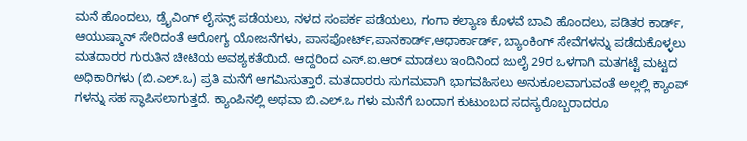ಮನೆ ಹೊಂದಲು, ಡ್ರೈವಿಂಗ್ ಲೈಸನ್ಸ್ ಪಡೆಯಲು, ನಳದ ಸಂಪರ್ಕ ಪಡೆಯಲು, ಗಂಗಾ ಕಲ್ಯಾಣ ಕೊಳವೆ ಬಾವಿ ಹೊಂದಲು, ಪಡಿತರ ಕಾರ್ಡ್, ಆಯುಷ್ಮಾನ್ ಸೇರಿದಂತೆ ಆರೋಗ್ಯ ಯೋಜನೆಗಳು, ಪಾಸಪೋರ್ಟ್,ಪಾನಕಾರ್ಡ್,ಆಧಾರ್ಕಾರ್ಡ್, ಬ್ಯಾಂಕಿಂಗ್ ಸೇವೆಗಳನ್ನು ಪಡೆದುಕೊಳ್ಳಲು ಮತದಾರರ ಗುರುತಿನ ಚೀಟಿಯ ಅವಶ್ಯಕತೆಯಿದೆ. ಆದ್ದರಿಂದ ಎಸ್.ಐ.ಆರ್ ಮಾಡಲು ಇಂದಿನಿಂದ ಜುಲೈ 29ರ ಒಳಗಾಗಿ ಮತಗಟ್ಟೆ ಮಟ್ಟದ ಅಧಿಕಾರಿಗಳು (ಬಿ.ಎಲ್.ಒ) ಪ್ರತಿ ಮನೆಗೆ ಆಗಮಿಸುತ್ತಾರೆ. ಮತದಾರರು ಸುಗಮವಾಗಿ ಭಾಗವಹಿಸಲು ಅನುಕೂಲವಾಗುವಂತೆ ಅಲ್ಲಲ್ಲಿ ಕ್ಯಾಂಪ್ ಗಳನ್ನು ಸಹ ಸ್ಥಾಪಿಸಲಾಗುತ್ತದೆ. ಕ್ಯಾಂಪಿನಲ್ಲಿ ಅಥವಾ ಬಿ.ಎಲ್.ಒ ಗಳು ಮನೆಗೆ ಬಂದಾಗ ಕುಟುಂಬದ ಸದಸ್ಯರೊಬ್ಬರಾದರೂ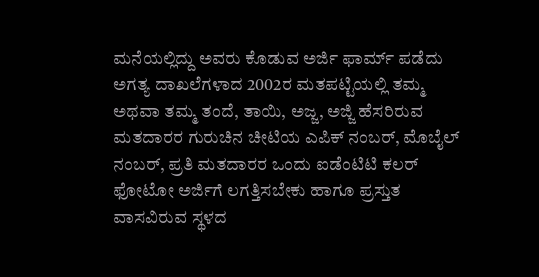ಮನೆಯಲ್ಲಿದ್ದು ಅವರು ಕೊಡುವ ಅರ್ಜಿ ಫಾರ್ಮ್ ಪಡೆದು ಅಗತ್ಯ ದಾಖಲೆಗಳಾದ 2002ರ ಮತಪಟ್ಟಿಯಲ್ಲಿ ತಮ್ಮ ಅಥವಾ ತಮ್ಮ ತಂದೆ, ತಾಯಿ, ಅಜ್ಜ, ಅಜ್ಜಿ ಹೆಸರಿರುವ ಮತದಾರರ ಗುರುಚಿನ ಚೀಟಿಯ ಎಪಿಕ್ ನಂಬರ್, ಮೊಬೈಲ್ ನಂಬರ್, ಪ್ರತಿ ಮತದಾರರ ಒಂದು ಐಡೆಂಟಿಟಿ ಕಲರ್ ಫೋಟೋ ಅರ್ಜಿಗೆ ಲಗತ್ತಿಸಬೇಕು ಹಾಗೂ ಪ್ರಸ್ತುತ ವಾಸವಿರುವ ಸ್ಥಳದ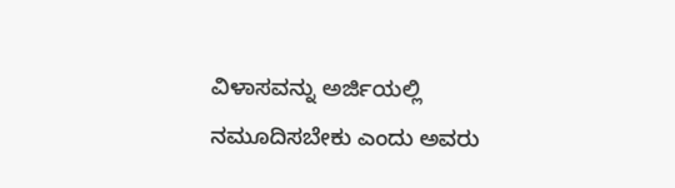ವಿಳಾಸವನ್ನು ಅರ್ಜಿಯಲ್ಲಿ ನಮೂದಿಸಬೇಕು ಎಂದು ಅವರು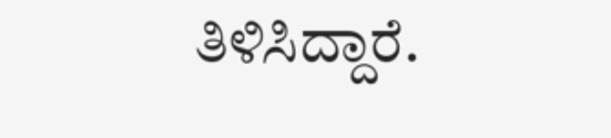ತಿಳಿಸಿದ್ದಾರೆ.